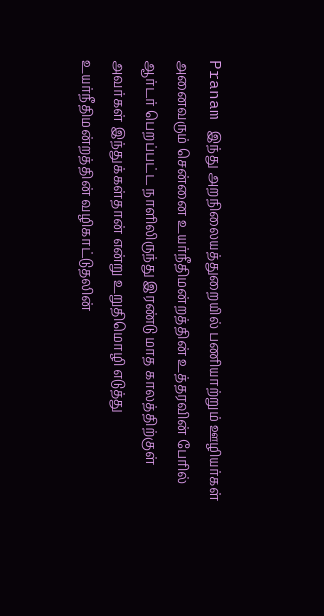Pranam இந்து அறநிலையத்துறையில் பணியாற்றும் ஊழியர்கள் அனைவரும் சென்னை உயர்நீதிமன்றத்தின் உத்தரவின் பேரில் ஆர்டர் பெறப்பட்ட நாளிலிருந்து இரண்டு மாத காலத்திற்குள் அவர்கள் இந்துக்கள்தான் என்று உறுதிமொழி எடுத்து உயர்நீதிமன்றத்தின் வழிகாட்டுதலின்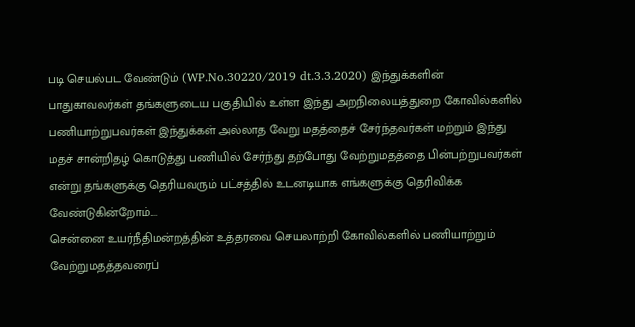படி செயல்பட வேண்டும் (WP.No.30220/2019 dt.3.3.2020) இந்துக்களின் பாதுகாவலர்கள் தங்களுடைய பகுதியில் உள்ள இந்து அறநிலையத்துறை கோவில்களில் பணியாற்றுபவர்கள் இந்துக்கள் அல்லாத வேறு மதத்தைச் சேர்ந்தவர்கள் மற்றும் இந்து மதச் சான்றிதழ் கொடுத்து பணியில் சேர்ந்து தற்போது வேற்றுமதத்தை பின்பற்றுபவர்கள் என்று தங்களுக்கு தெரியவரும் பட்சத்தில் உடனடியாக எங்களுக்கு தெரிவிக்க வேண்டுகின்றோம்....
சென்னை உயர்நீதிமன்றத்தின் உத்தரவை செயலாற்றி கோவில்களில் பணியாற்றும் வேற்றுமதத்தவரைப்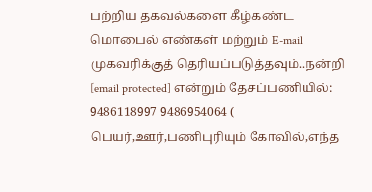பற்றிய தகவல்களை கீழ்கண்ட மொபைல் எண்கள் மற்றும் E-mail முகவரிக்குத் தெரியப்படுத்தவும்..நன்றி [email protected] என்றும் தேசப்பணியில்: 9486118997 9486954064 ( பெயர்,ஊர்,பணிபுரியும் கோவில்,எந்த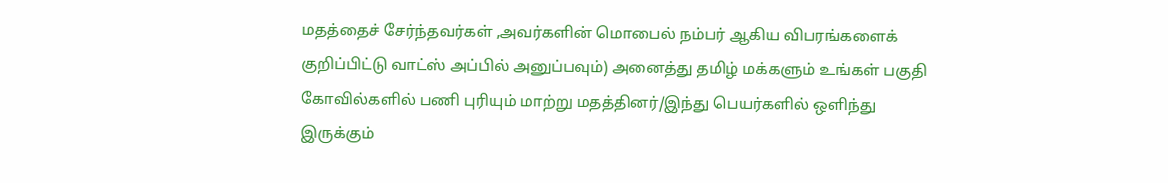மதத்தைச் சேர்ந்தவர்கள் ,அவர்களின் மொபைல் நம்பர் ஆகிய விபரங்களைக் குறிப்பிட்டு வாட்ஸ் அப்பில் அனுப்பவும்) அனைத்து தமிழ் மக்களும் உங்கள் பகுதி கோவில்களில் பணி புரியும் மாற்று மதத்தினர்/இந்து பெயர்களில் ஒளிந்து இருக்கும்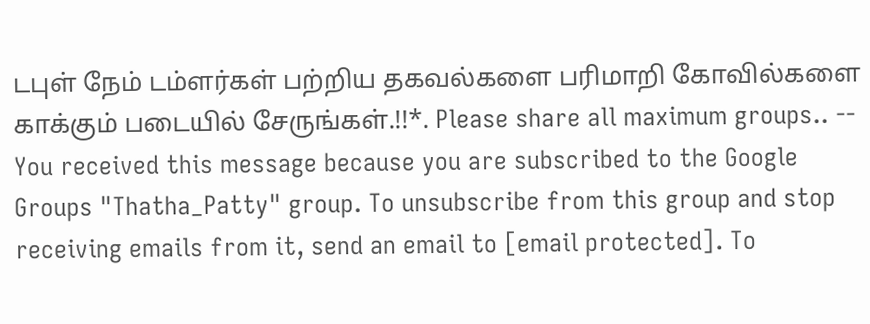டபுள் நேம் டம்ளர்கள் பற்றிய தகவல்களை பரிமாறி கோவில்களை காக்கும் படையில் சேருங்கள்.!!*. Please share all maximum groups.. -- You received this message because you are subscribed to the Google Groups "Thatha_Patty" group. To unsubscribe from this group and stop receiving emails from it, send an email to [email protected]. To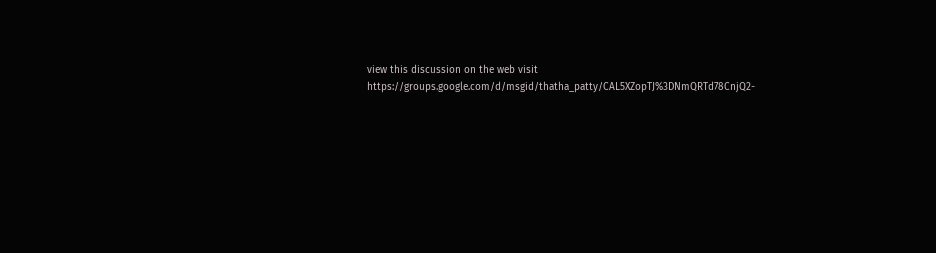view this discussion on the web visit https://groups.google.com/d/msgid/thatha_patty/CAL5XZopTJ%3DNmQRTd78CnjQ2-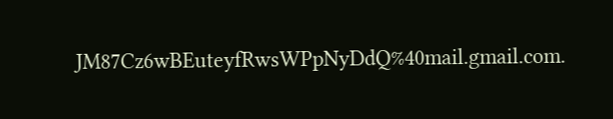JM87Cz6wBEuteyfRwsWPpNyDdQ%40mail.gmail.com.